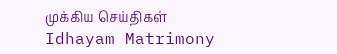முக்கிய செய்திகள்
Idhayam Matrimony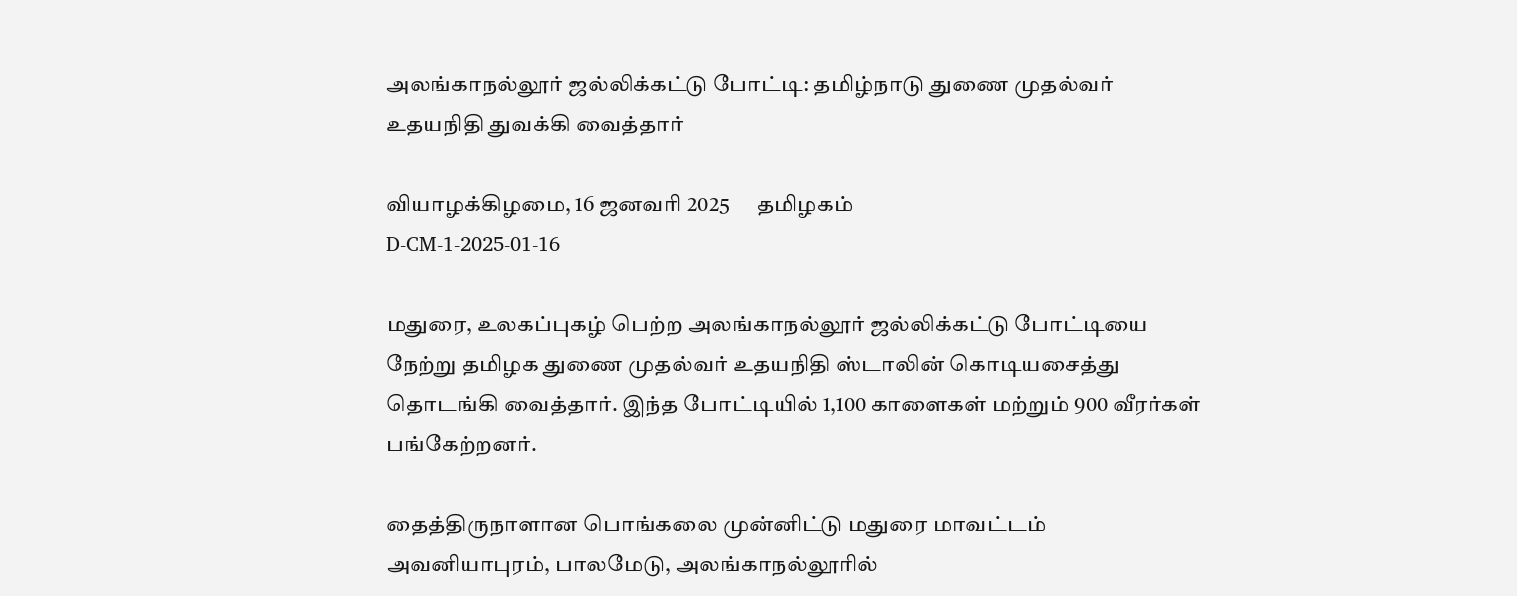அலங்காநல்லூர் ஜல்லிக்கட்டு போட்டி: தமிழ்நாடு துணை முதல்வர் உதயநிதி துவக்கி வைத்தார்

வியாழக்கிழமை, 16 ஜனவரி 2025      தமிழகம்
D-CM-1-2025-01-16

மதுரை, உலகப்புகழ் பெற்ற அலங்காநல்லூர் ஜல்லிக்கட்டு போட்டியை நேற்று தமிழக துணை முதல்வர் உதயநிதி ஸ்டாலின் கொடியசைத்து தொடங்கி வைத்தார். இந்த போட்டியில் 1,100 காளைகள் மற்றும் 900 வீரர்கள் பங்கேற்றனர்.

தைத்திருநாளான பொங்கலை முன்னிட்டு மதுரை மாவட்டம் அவனியாபுரம், பாலமேடு, அலங்காநல்லூரில்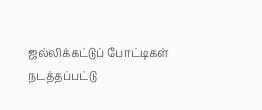ஜல்லிக்கட்டுப் போட்டிகள் நடத்தப்பட்டு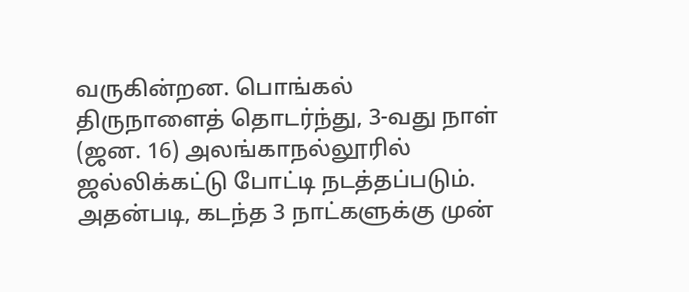வருகின்றன. பொங்கல் திருநாளைத் தொடர்ந்து, 3-வது நாள் (ஜன. 16) அலங்காநல்லூரில் ஜல்லிக்கட்டு போட்டி நடத்தப்படும். அதன்படி, கடந்த 3 நாட்களுக்கு முன்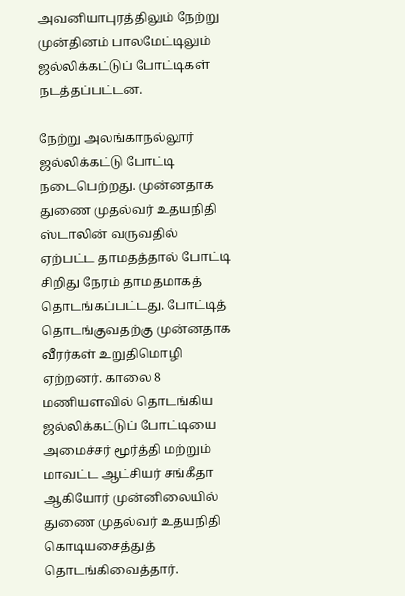அவனியாபுரத்திலும் நேற்று முன்தினம் பாலமேட்டிலும் ஜல்லிக்கட்டுப் போட்டிகள் நடத்தப்பட்டன.

நேற்று அலங்காநல்லூர் ஜல்லிக்கட்டு போட்டி நடைபெற்றது. முன்னதாக துணை முதல்வர் உதயநிதி ஸ்டாலின் வருவதில் ஏற்பட்ட தாமதத்தால் போட்டி சிறிது நேரம் தாமதமாகத் தொடங்கப்பட்டது. போட்டித் தொடங்குவதற்கு முன்னதாக வீரர்கள் உறுதிமொழி ஏற்றனர். காலை 8 மணியளவில் தொடங்கிய ஜல்லிக்கட்டுப் போட்டியை அமைச்சர் மூர்த்தி மற்றும் மாவட்ட ஆட்சியர் சங்கீதா ஆகியோர் முன்னிலையில் துணை முதல்வர் உதயநிதி கொடியசைத்துத் தொடங்கிவைத்தார்.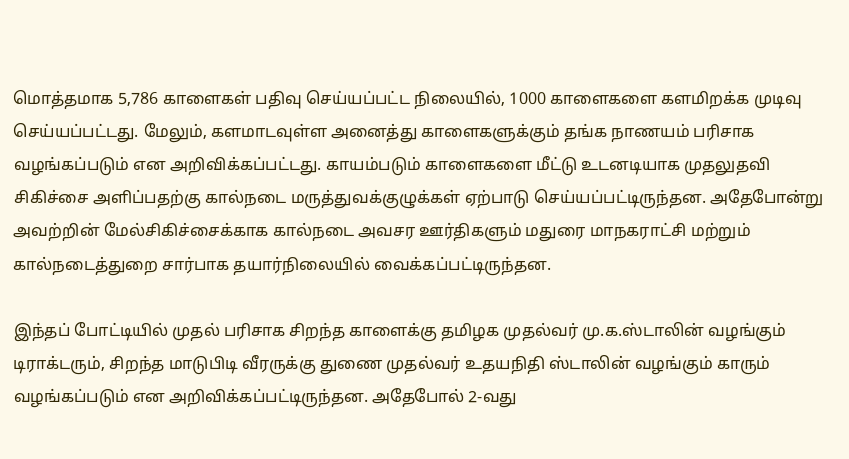மொத்தமாக 5,786 காளைகள் பதிவு செய்யப்பட்ட நிலையில், 1000 காளைகளை களமிறக்க முடிவு செய்யப்பட்டது. மேலும், களமாடவுள்ள அனைத்து காளைகளுக்கும் தங்க நாணயம் பரிசாக வழங்கப்படும் என அறிவிக்கப்பட்டது. காயம்படும் காளைகளை மீட்டு உடனடியாக முதலுதவி சிகிச்சை அளிப்பதற்கு கால்நடை மருத்துவக்குழுக்கள் ஏற்பாடு செய்யப்பட்டிருந்தன. அதேபோன்று அவற்றின் மேல்சிகிச்சைக்காக கால்நடை அவசர ஊர்திகளும் மதுரை மாநகராட்சி மற்றும் கால்நடைத்துறை சார்பாக தயார்நிலையில் வைக்கப்பட்டிருந்தன.

இந்தப் போட்டியில் முதல் பரிசாக சிறந்த காளைக்கு தமிழக முதல்வர் மு.க.ஸ்டாலின் வழங்கும் டிராக்டரும், சிறந்த மாடுபிடி வீரருக்கு துணை முதல்வர் உதயநிதி ஸ்டாலின் வழங்கும் காரும் வழங்கப்படும் என அறிவிக்கப்பட்டிருந்தன. அதேபோல் 2-வது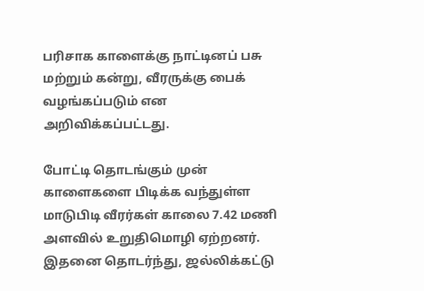பரிசாக காளைக்கு நாட்டினப் பசு மற்றும் கன்று, வீரருக்கு பைக் வழங்கப்படும் என அறிவிக்கப்பட்டது.

போட்டி தொடங்கும் முன் காளைகளை பிடிக்க வந்துள்ள மாடுபிடி வீரர்கள் காலை 7.42 மணி அளவில் உறுதிமொழி ஏற்றனர். இதனை தொடர்ந்து, ஜல்லிக்கட்டு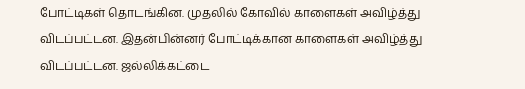போட்டிகள் தொடங்கின. முதலில் கோவில் காளைகள் அவிழ்த்து விடப்பட்டன. இதன்பின்னர் போட்டிக்கான காளைகள் அவிழ்த்து விடப்பட்டன. ஜல்லிக்கட்டை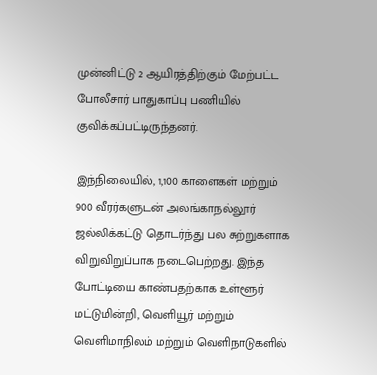முன்னிட்டு 2 ஆயிரத்திற்கும் மேற்பட்ட போலீசார் பாதுகாப்பு பணியில் குவிக்கப்பட்டிருந்தனர்.

இந்நிலையில், 1,100 காளைகள் மற்றும் 900 வீரர்களுடன் அலங்காநல்லூர் ஜல்லிக்கட்டு தொடர்ந்து பல சுற்றுகளாக விறுவிறுப்பாக நடைபெற்றது. இந்த போட்டியை காண்பதற்காக உள்ளூர் மட்டுமின்றி, வெளியூர் மற்றும் வெளிமாநிலம் மற்றும் வெளிநாடுகளில்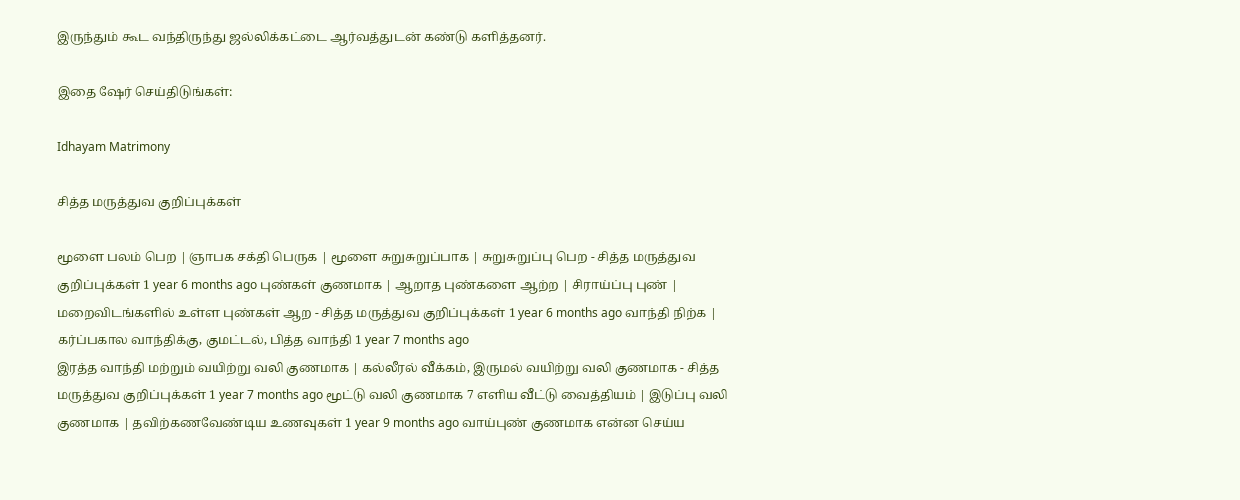இருந்தும் கூட வந்திருந்து ஜல்லிக்கட்டை ஆர்வத்துடன் கண்டு களித்தனர்.

இதை ஷேர் செய்திடுங்கள்:

Idhayam Matrimony

சித்த மருத்துவ குறிப்புக்கள்

மூளை பலம் பெற | ஞாபக சக்தி பெருக | மூளை சுறுசுறுப்பாக | சுறுசுறுப்பு பெற - சித்த மருத்துவ குறிப்புக்கள் 1 year 6 months ago புண்கள் குணமாக | ஆறாத புண்களை ஆற்ற | சிராய்ப்பு புண் | மறைவிடங்களில் உள்ள புண்கள் ஆற - சித்த மருத்துவ குறிப்புக்கள் 1 year 6 months ago வாந்தி நிற்க | கர்ப்பகால வாந்திக்கு, குமட்டல், பித்த வாந்தி 1 year 7 months ago
இரத்த வாந்தி மற்றும் வயிற்று வலி குணமாக | கல்லீரல் வீக்கம், இருமல் வயிற்று வலி குணமாக - சித்த மருத்துவ குறிப்புக்கள் 1 year 7 months ago மூட்டு வலி குணமாக 7 எளிய வீட்டு வைத்தியம் | இடுப்பு வலி குணமாக | தவிற்கணவேண்டிய உணவுகள் 1 year 9 months ago வாய்புண் குணமாக என்ன செய்ய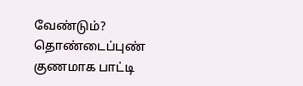வேண்டும்? தொண்டைப்புண் குணமாக பாட்டி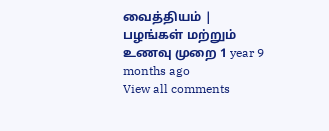வைத்தியம் | பழங்கள் மற்றும் உணவு முறை 1 year 9 months ago
View all comments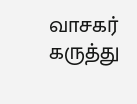வாசகர் கருத்து